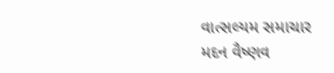વાત્સલ્યમ સમાચાર
મદન વૈષ્ણવ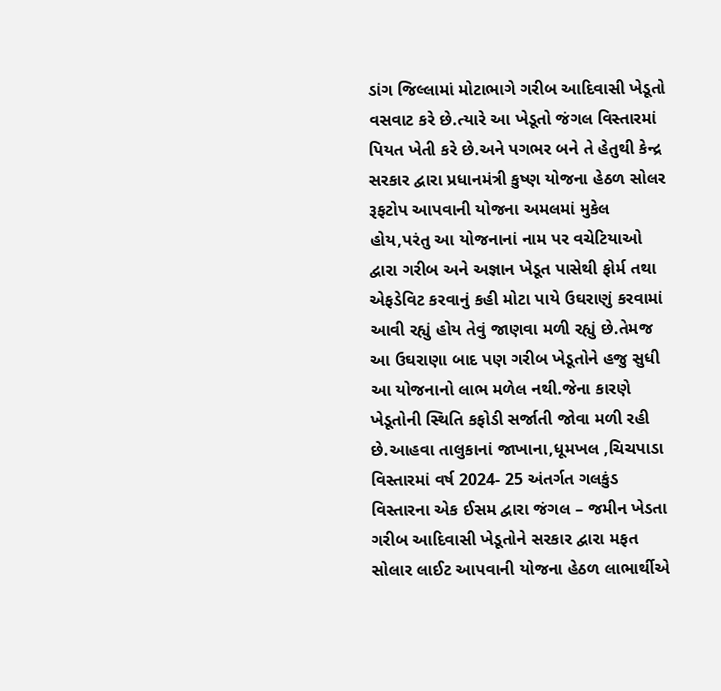ડાંગ જિલ્લામાં મોટાભાગે ગરીબ આદિવાસી ખેડૂતો વસવાટ કરે છે.ત્યારે આ ખેડૂતો જંગલ વિસ્તારમાં પિયત ખેતી કરે છે.અને પગભર બને તે હેતુથી કેન્દ્ર સરકાર દ્વારા પ્રધાનમંત્રી કુષ્ણ યોજના હેઠળ સોલર રૂફટોપ આપવાની યોજના અમલમાં મુકેલ હોય,પરંતુ આ યોજનાનાં નામ પર વચેટિયાઓ દ્વારા ગરીબ અને અજ્ઞાન ખેડૂત પાસેથી ફોર્મ તથા એફડેવિટ કરવાનું કહી મોટા પાયે ઉઘરાણું કરવામાં આવી રહ્યું હોય તેવું જાણવા મળી રહ્યું છે.તેમજ આ ઉઘરાણા બાદ પણ ગરીબ ખેડૂતોને હજુ સુધી આ યોજનાનો લાભ મળેલ નથી.જેના કારણે ખેડૂતોની સ્થિતિ કફોડી સર્જાતી જોવા મળી રહી છે.આહવા તાલુકાનાં જાખાના,ધૂમખલ ,ચિચપાડા વિસ્તારમાં વર્ષ 2024- 25 અંતર્ગત ગલકુંડ વિસ્તારના એક ઈસમ દ્વારા જંગલ – જમીન ખેડતા ગરીબ આદિવાસી ખેડૂતોને સરકાર દ્વારા મફત સોલાર લાઈટ આપવાની યોજના હેઠળ લાભાર્થીએ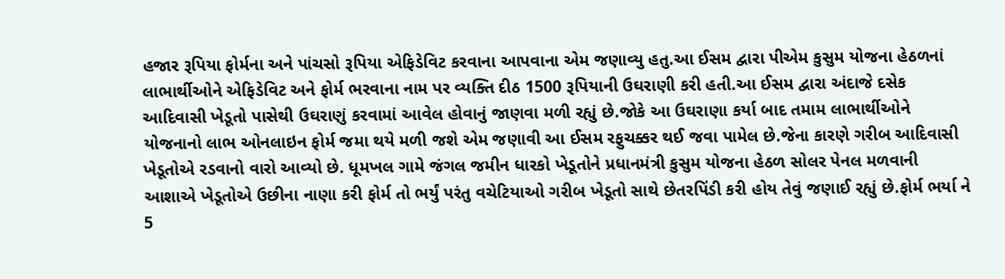હજાર રૂપિયા ફોર્મના અને પાંચસો રૂપિયા એફિડેવિટ કરવાના આપવાના એમ જણાવ્યુ હતુ.આ ઈસમ દ્વારા પીએમ કુસુમ યોજના હેઠળનાં લાભાર્થીઓને એફિડેવિટ અને ફોર્મ ભરવાના નામ પર વ્યક્તિ દીઠ 1500 રૂપિયાની ઉઘરાણી કરી હતી.આ ઈસમ દ્વારા અંદાજે દસેક આદિવાસી ખેડૂતો પાસેથી ઉઘરાણું કરવામાં આવેલ હોવાનું જાણવા મળી રહ્યું છે.જોકે આ ઉઘરાણા કર્યા બાદ તમામ લાભાર્થીઓને યોજનાનો લાભ ઓનલાઇન ફોર્મ જમા થયે મળી જશે એમ જણાવી આ ઈસમ રફુચક્કર થઈ જવા પામેલ છે.જેના કારણે ગરીબ આદિવાસી ખેડૂતોએ રડવાનો વારો આવ્યો છે. ધૂમખલ ગામે જંગલ જમીન ધારકો ખેડૂતોને પ્રધાનમંત્રી કુસુમ યોજના હેઠળ સોલર પેનલ મળવાની આશાએ ખેડૂતોએ ઉછીના નાણા કરી ફોર્મ તો ભર્યું પરંતુ વચેટિયાઓ ગરીબ ખેડૂતો સાથે છેતરપિંડી કરી હોય તેવું જણાઈ રહ્યું છે.ફોર્મ ભર્યા ને 5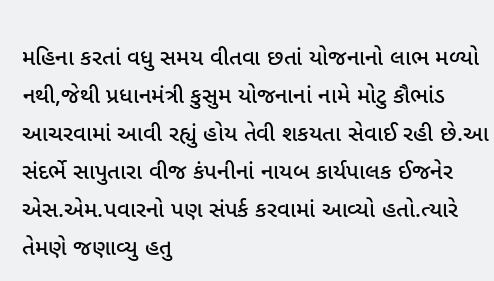મહિના કરતાં વધુ સમય વીતવા છતાં યોજનાનો લાભ મળ્યો નથી,જેથી પ્રધાનમંત્રી કુસુમ યોજનાનાં નામે મોટુ કૌભાંડ આચરવામાં આવી રહ્યું હોય તેવી શકયતા સેવાઈ રહી છે.આ સંદર્ભે સાપુતારા વીજ કંપનીનાં નાયબ કાર્યપાલક ઈજનેર એસ.એમ.પવારનો પણ સંપર્ક કરવામાં આવ્યો હતો.ત્યારે તેમણે જણાવ્યુ હતુ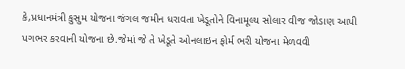કે,પ્રધાનમંત્રી કુસુમ યોજના જંગલ જમીન ધરાવતા ખેડૂતોને વિનામૂલ્ય સોલાર વીજ જોડાણ આપી પગભર કરવાની યોજના છે.જેમાં જે તે ખેડૂતે ઓનલાઇન ફોર્મ ભરી યોજના મેળવવી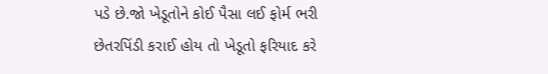પડે છે.જો ખેડૂતોને કોઈ પૈસા લઈ ફોર્મ ભરી છેતરપિંડી કરાઈ હોય તો ખેડૂતો ફરિયાદ કરે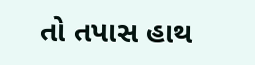તો તપાસ હાથ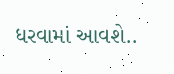ધરવામાં આવશે..